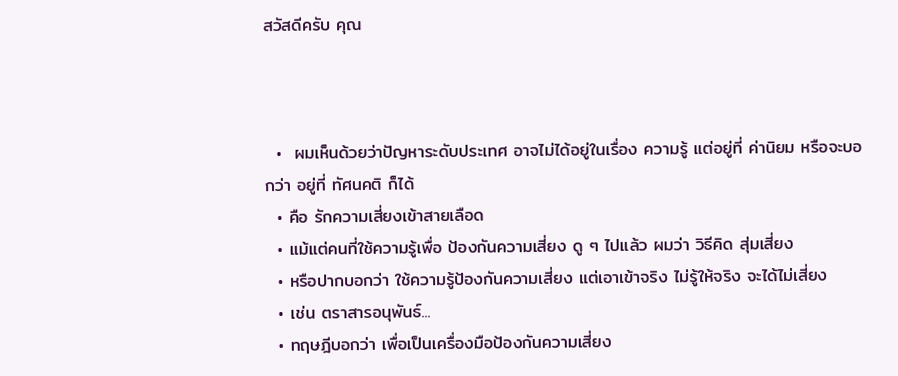สวัสดีครับ คุณ



  •  ผมเห็นด้วยว่าปัญหาระดับประเทศ อาจไม่ได้อยู่ในเรื่อง ความรู้ แต่อยู่ที่ ค่านิยม หรือจะบอกว่า อยู่ที่ ทัศนคติ ก็ได้
  • คือ รักความเสี่ยงเข้าสายเลือด
  • แม้แต่คนที่ใช้ความรู้เพื่อ ป้องกันความเสี่ยง ดู ๆ ไปแล้ว ผมว่า วิธีคิด สุ่มเสี่ยง
  • หรือปากบอกว่า ใช้ความรู้ป้องกันความเสี่ยง แต่เอาเข้าจริง ไม่รู้ให้จริง จะได้ไม่เสี่ยง
  • เช่น ตราสารอนุพันธ์...
  • ทฤษฎีบอกว่า เพื่อเป็นเครื่องมือป้องกันความเสี่ยง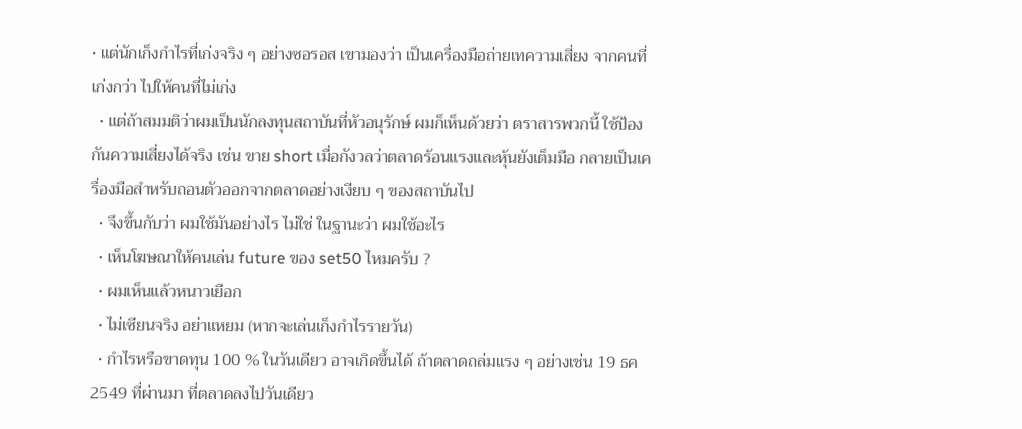• แต่นักเก็งกำไรที่เก่งจริง ๆ อย่างซอรอส เขามองว่า เป็นเครื่องมือถ่ายเทความเสี่ยง จากคนที่เก่งกว่า ไปให้คนที่ไม่เก่ง
  • แต่ถ้าสมมติว่าผมเป็นนักลงทุนสถาบันที่หัวอนุรักษ์ ผมก็เห็นด้วยว่า ตราสารพวกนี้ ใช้ป้องกันความเสี่ยงได้จริง เช่น ขาย short เมื่อกังวลว่าตลาดร้อนแรงและหุ้นยังเต็มมือ กลายเป็นเครื่องมือสำหรับถอนตัวออกจากตลาดอย่างเงียบ ๆ ของสถาบันไป
  • จึงขึ้นกับว่า ผมใช้มันอย่างไร ไม่ใช่ ในฐานะว่า ผมใช้อะไร
  • เห็นโฆษณาให้คนเล่น future ของ set50 ไหมครับ ?
  • ผมเห็นแล้วหนาวเยือก
  • ไม่เซียนจริง อย่าแหยม (หากจะเล่นเก็งกำไรรายวัน)
  • กำไรหรือขาดทุน 100 % ในวันเดียว อาจเกิดขึ้นได้ ถ้าตลาดถล่มแรง ๆ อย่างเช่น 19 ธค 2549 ที่ผ่านมา ที่ตลาดลงไปวันเดียว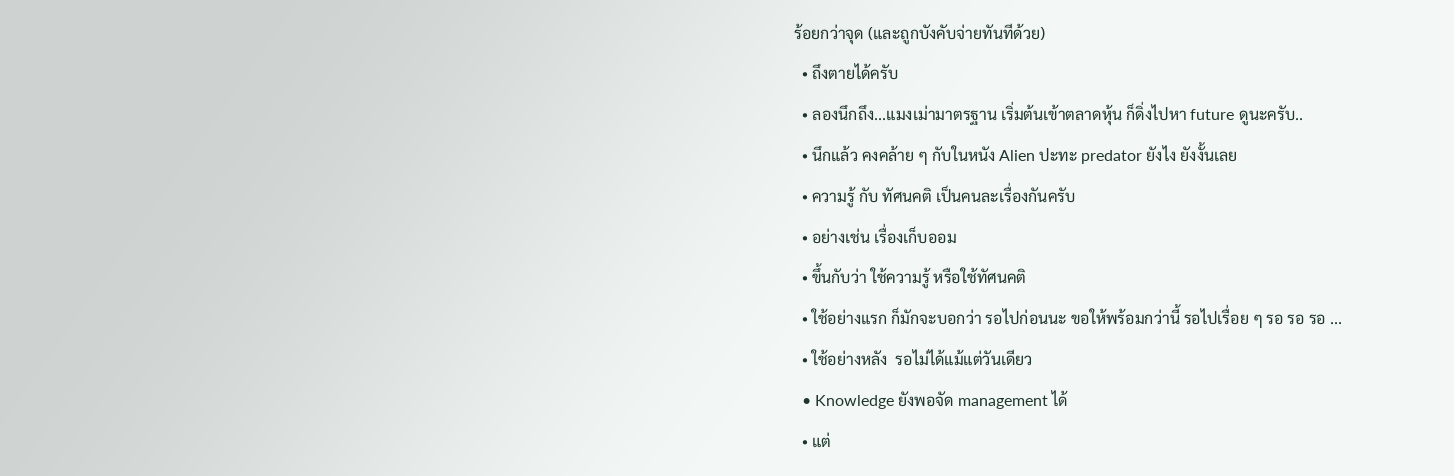ร้อยกว่าจุด (และถูกบังคับจ่ายทันทีด้วย)
  • ถึงตายได้ครับ
  • ลองนึกถึง...แมงเม่ามาตรฐาน เริ่มต้นเข้าตลาดหุ้น ก็ดิ่งไปหา future ดูนะครับ..
  • นึกแล้ว คงคล้าย ๆ กับในหนัง Alien ปะทะ predator ยังไง ยังงั้นเลย
  • ความรู้ กับ ทัศนคติ เป็นคนละเรื่องกันครับ
  • อย่างเช่น เรื่องเก็บออม
  • ขึ้นกับว่า ใช้ความรู้ หรือใช้ทัศนคติ
  • ใช้อย่างแรก ก็มักจะบอกว่า รอไปก่อนนะ ขอให้พร้อมกว่านี้ รอไปเรื่อย ๆ รอ รอ รอ ...
  • ใช้อย่างหลัง  รอไม่ได้แม้แต่วันเดียว
  • Knowledge ยังพอจัด management ได้
  • แต่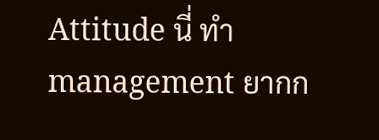Attitude นี่ ทำ management ยากก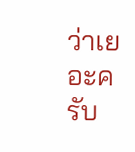ว่าเยอะครับ